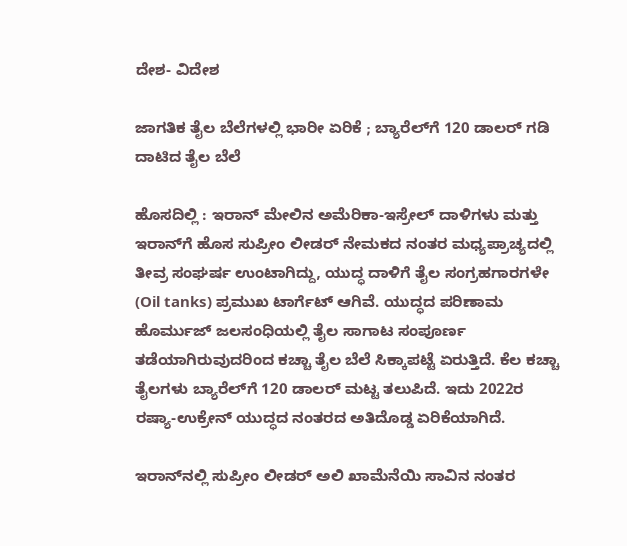ದೇಶ- ವಿದೇಶ

ಜಾಗತಿಕ ತೈಲ ಬೆಲೆಗಳಲ್ಲಿ ಭಾರೀ ಏರಿಕೆ ; ಬ್ಯಾರೆಲ್‌ಗೆ 120 ಡಾಲರ್ ಗಡಿ ದಾಟಿದ ತೈಲ ಬೆಲೆ

ಹೊಸದಿಲ್ಲಿ : ಇರಾನ್ ಮೇಲಿನ ಅಮೆರಿಕಾ-ಇಸ್ರೇಲ್ ದಾಳಿಗಳು ಮತ್ತು ಇರಾನ್‌ಗೆ ಹೊಸ ಸುಪ್ರೀಂ ಲೀಡರ್ ನೇಮಕದ ನಂತರ ಮಧ್ಯಪ್ರಾಚ್ಯದಲ್ಲಿ ತೀವ್ರ ಸಂಘರ್ಷ ಉಂಟಾಗಿದ್ದು, ಯುದ್ಧ ದಾಳಿಗೆ ತೈಲ ಸಂಗ್ರಹಗಾರಗಳೇ (Oil tanks) ಪ್ರಮುಖ ಟಾರ್ಗೆಟ್ ಆಗಿವೆ. ಯುದ್ಧದ ಪರಿಣಾಮ ಹೊರ್ಮುಜ್ ಜಲಸಂಧಿಯಲ್ಲಿ ತೈಲ ಸಾಗಾಟ ಸಂಪೂರ್ಣ ತಡೆಯಾಗಿರುವುದರಿಂದ ಕಚ್ಚಾ ತೈಲ ಬೆಲೆ ಸಿಕ್ಕಾಪಟ್ಟೆ ಏರುತ್ತಿದೆ. ಕೆಲ ಕಚ್ಚಾ ತೈಲಗಳು ಬ್ಯಾರೆಲ್‌ಗೆ 120 ಡಾಲರ್ ಮಟ್ಟ ತಲುಪಿದೆ. ಇದು 2022ರ ರಷ್ಯಾ-ಉಕ್ರೇನ್ ಯುದ್ಧದ ನಂತರದ ಅತಿದೊಡ್ಡ ಏರಿಕೆಯಾಗಿದೆ.

ಇರಾನ್‌ನಲ್ಲಿ ಸುಪ್ರೀಂ ಲೀಡರ್ ಅಲಿ ಖಾಮೆನೆಯಿ ಸಾವಿನ ನಂತರ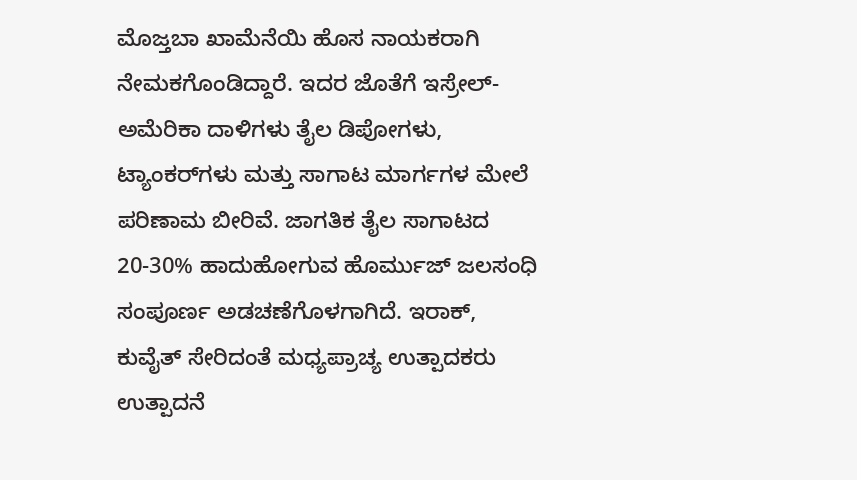ಮೊಜ್ತಬಾ ಖಾಮೆನೆಯಿ ಹೊಸ ನಾಯಕರಾಗಿ ನೇಮಕಗೊಂಡಿದ್ದಾರೆ. ಇದರ ಜೊತೆಗೆ ಇಸ್ರೇಲ್-ಅಮೆರಿಕಾ ದಾಳಿಗಳು ತೈಲ ಡಿಪೋಗಳು, ಟ್ಯಾಂಕರ್‌ಗಳು ಮತ್ತು ಸಾಗಾಟ ಮಾರ್ಗಗಳ ಮೇಲೆ ಪರಿಣಾಮ ಬೀರಿವೆ. ಜಾಗತಿಕ ತೈಲ ಸಾಗಾಟದ 20-30% ಹಾದುಹೋಗುವ ಹೊರ್ಮುಜ್ ಜಲಸಂಧಿ ಸಂಪೂರ್ಣ ಅಡಚಣೆಗೊಳಗಾಗಿದೆ. ಇರಾಕ್, ಕುವೈತ್ ಸೇರಿದಂತೆ ಮಧ್ಯಪ್ರಾಚ್ಯ ಉತ್ಪಾದಕರು ಉತ್ಪಾದನೆ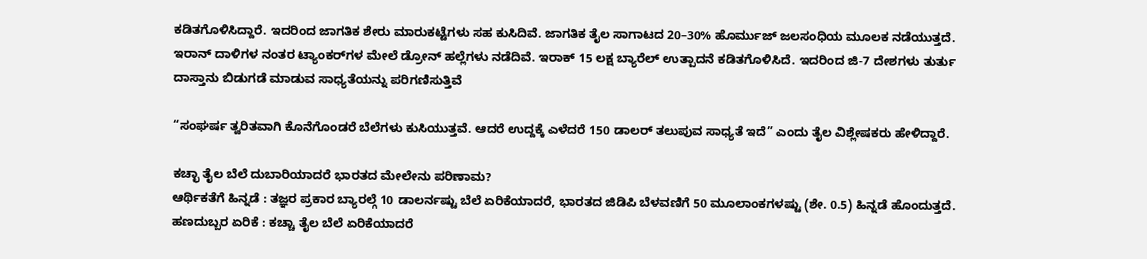ಕಡಿತಗೊಳಿಸಿದ್ದಾರೆ. ಇದರಿಂದ ಜಾಗತಿಕ ಶೇರು ಮಾರುಕಟ್ಟೆಗಳು ಸಹ ಕುಸಿದಿವೆ. ಜಾಗತಿಕ ತೈಲ ಸಾಗಾಟದ 20–30% ಹೊರ್ಮುಜ್ ಜಲಸಂಧಿಯ ಮೂಲಕ ನಡೆಯುತ್ತದೆ. ಇರಾನ್ ದಾಳಿಗಳ ನಂತರ ಟ್ಯಾಂಕರ್‌ಗಳ ಮೇಲೆ ಡ್ರೋನ್ ಹಲ್ಲೆಗಳು ನಡೆದಿವೆ. ಇರಾಕ್ 15 ಲಕ್ಷ ಬ್ಯಾರೆಲ್ ಉತ್ಪಾದನೆ ಕಡಿತಗೊಳಿಸಿದೆ. ಇದರಿಂದ ಜಿ-7 ದೇಶಗಳು ತುರ್ತು ದಾಸ್ತಾನು ಬಿಡುಗಡೆ ಮಾಡುವ ಸಾಧ್ಯತೆಯನ್ನು ಪರಿಗಣಿಸುತ್ತಿವೆ

“ಸಂಘರ್ಷ ತ್ವರಿತವಾಗಿ ಕೊನೆಗೊಂಡರೆ ಬೆಲೆಗಳು ಕುಸಿಯುತ್ತವೆ. ಆದರೆ ಉದ್ದಕ್ಕೆ ಎಳೆದರೆ 150 ಡಾಲರ್ ತಲುಪುವ ಸಾಧ್ಯತೆ ಇದೆ” ಎಂದು ತೈಲ ವಿಶ್ಲೇಷಕರು ಹೇಳಿದ್ದಾರೆ.

ಕಚ್ಛಾ ತೈಲ ಬೆಲೆ ದುಬಾರಿಯಾದರೆ ಭಾರತದ ಮೇಲೇನು ಪರಿಣಾಮ?
ಆರ್ಥಿಕತೆಗೆ ಹಿನ್ನಡೆ : ತಜ್ಞರ ಪ್ರಕಾರ ಬ್ಯಾರಲ್ಗೆ 10 ಡಾಲರ್ನಷ್ಟು ಬೆಲೆ ಏರಿಕೆಯಾದರೆ, ಭಾರತದ ಜಿಡಿಪಿ ಬೆಳವಣಿಗೆ 50 ಮೂಲಾಂಕಗಳಷ್ಟು (ಶೇ. 0.5) ಹಿನ್ನಡೆ ಹೊಂದುತ್ತದೆ.
ಹಣದುಬ್ಬರ ಏರಿಕೆ : ಕಚ್ಚಾ ತೈಲ ಬೆಲೆ ಏರಿಕೆಯಾದರೆ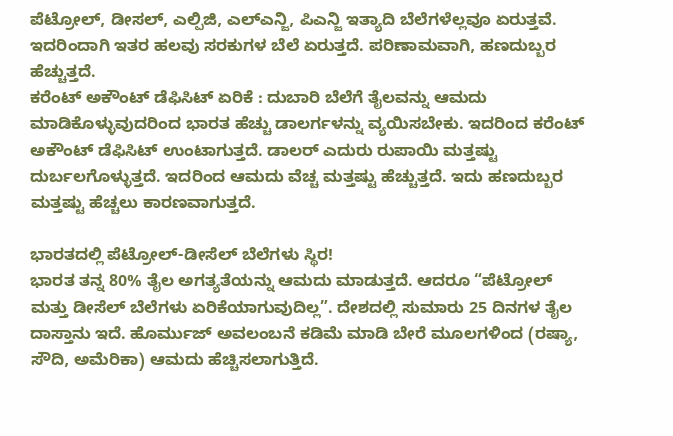ಪೆಟ್ರೋಲ್, ಡೀಸಲ್, ಎಲ್ಪಿಜಿ, ಎಲ್ಎನ್ಜಿ, ಪಿಎನ್ಜಿ ಇತ್ಯಾದಿ ಬೆಲೆಗಳೆಲ್ಲವೂ ಏರುತ್ತವೆ. ಇದರಿಂದಾಗಿ ಇತರ ಹಲವು ಸರಕುಗಳ ಬೆಲೆ ಏರುತ್ತದೆ. ಪರಿಣಾಮವಾಗಿ, ಹಣದುಬ್ಬರ ಹೆಚ್ಚುತ್ತದೆ.
ಕರೆಂಟ್ ಅಕೌಂಟ್ ಡೆಫಿಸಿಟ್ ಏರಿಕೆ : ದುಬಾರಿ ಬೆಲೆಗೆ ತೈಲವನ್ನು ಆಮದು ಮಾಡಿಕೊಳ್ಳುವುದರಿಂದ ಭಾರತ ಹೆಚ್ಚು ಡಾಲರ್ಗಳನ್ನು ವ್ಯಯಿಸಬೇಕು. ಇದರಿಂದ ಕರೆಂಟ್ ಅಕೌಂಟ್ ಡೆಫಿಸಿಟ್ ಉಂಟಾಗುತ್ತದೆ. ಡಾಲರ್ ಎದುರು ರುಪಾಯಿ ಮತ್ತಷ್ಟು ದುರ್ಬಲಗೊಳ್ಳುತ್ತದೆ. ಇದರಿಂದ ಆಮದು ವೆಚ್ಚ ಮತ್ತಷ್ಟು ಹೆಚ್ಚುತ್ತದೆ. ಇದು ಹಣದುಬ್ಬರ ಮತ್ತಷ್ಟು ಹೆಚ್ಚಲು ಕಾರಣವಾಗುತ್ತದೆ.

ಭಾರತದಲ್ಲಿ ಪೆಟ್ರೋಲ್-ಡೀಸೆಲ್ ಬೆಲೆಗಳು ಸ್ಥಿರ!
ಭಾರತ ತನ್ನ 80% ತೈಲ ಅಗತ್ಯತೆಯನ್ನು ಆಮದು ಮಾಡುತ್ತದೆ. ಆದರೂ “ಪೆಟ್ರೋಲ್ ಮತ್ತು ಡೀಸೆಲ್ ಬೆಲೆಗಳು ಏರಿಕೆಯಾಗುವುದಿಲ್ಲ”. ದೇಶದಲ್ಲಿ ಸುಮಾರು 25 ದಿನಗಳ ತೈಲ ದಾಸ್ತಾನು ಇದೆ. ಹೊರ್ಮುಜ್ ಅವಲಂಬನೆ ಕಡಿಮೆ ಮಾಡಿ ಬೇರೆ ಮೂಲಗಳಿಂದ (ರಷ್ಯಾ, ಸೌದಿ, ಅಮೆರಿಕಾ) ಆಮದು ಹೆಚ್ಚಿಸಲಾಗುತ್ತಿದೆ.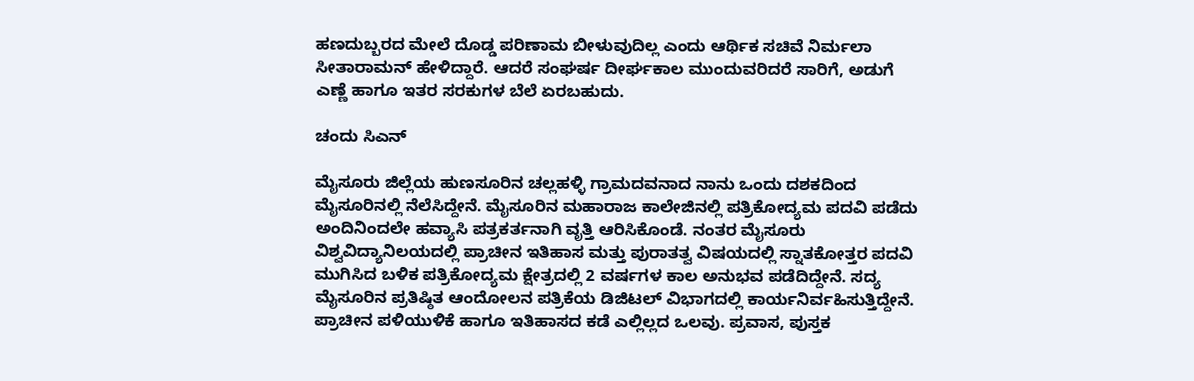ಹಣದುಬ್ಬರದ ಮೇಲೆ ದೊಡ್ಡ ಪರಿಣಾಮ ಬೀಳುವುದಿಲ್ಲ ಎಂದು ಆರ್ಥಿಕ ಸಚಿವೆ ನಿರ್ಮಲಾ ಸೀತಾರಾಮನ್ ಹೇಳಿದ್ದಾರೆ. ಆದರೆ ಸಂಘರ್ಷ ದೀರ್ಘಕಾಲ ಮುಂದುವರಿದರೆ ಸಾರಿಗೆ, ಅಡುಗೆ ಎಣ್ಣೆ ಹಾಗೂ ಇತರ ಸರಕುಗಳ ಬೆಲೆ ಏರಬಹುದು.

ಚಂದು ಸಿಎನ್

ಮೈಸೂರು ಜಿಲ್ಲೆಯ ಹುಣಸೂರಿನ ಚಲ್ಲಹಳ್ಳಿ ಗ್ರಾಮದವನಾದ ನಾನು ಒಂದು ದಶಕದಿಂದ ಮೈಸೂರಿನಲ್ಲಿ ನೆಲೆಸಿದ್ದೇನೆ. ಮೈಸೂರಿನ ಮಹಾರಾಜ ಕಾಲೇಜಿನಲ್ಲಿ ಪತ್ರಿಕೋದ್ಯಮ ಪದವಿ ಪಡೆದು ಅಂದಿನಿಂದಲೇ ಹವ್ಯಾಸಿ ಪತ್ರಕರ್ತನಾಗಿ ವೃತ್ತಿ ಆರಿಸಿಕೊಂಡೆ. ನಂತರ ಮೈಸೂರು ವಿಶ್ವವಿದ್ಯಾನಿಲಯದಲ್ಲಿ ಪ್ರಾಚೀನ ಇತಿಹಾಸ ಮತ್ತು ಪುರಾತತ್ವ ವಿಷಯದಲ್ಲಿ ಸ್ನಾತಕೋತ್ತರ ಪದವಿ ಮುಗಿಸಿದ ಬಳಿಕ ಪತ್ರಿಕೋದ್ಯಮ ಕ್ಷೇತ್ರದಲ್ಲಿ 2 ವರ್ಷಗಳ ಕಾಲ ಅನುಭವ ಪಡೆದಿದ್ದೇನೆ. ಸದ್ಯ ಮೈಸೂರಿನ ಪ್ರತಿಷ್ಠಿತ ಆಂದೋಲನ ಪತ್ರಿಕೆಯ ಡಿಜಿಟಲ್‌ ವಿಭಾಗದಲ್ಲಿ ಕಾರ್ಯನಿರ್ವಹಿಸುತ್ತಿದ್ದೇನೆ. ಪ್ರಾಚೀನ ಪಳಿಯುಳಿಕೆ ಹಾಗೂ ಇತಿಹಾಸದ ಕಡೆ ಎಲ್ಲಿಲ್ಲದ ಒಲವು. ಪ್ರವಾಸ, ಪುಸ್ತಕ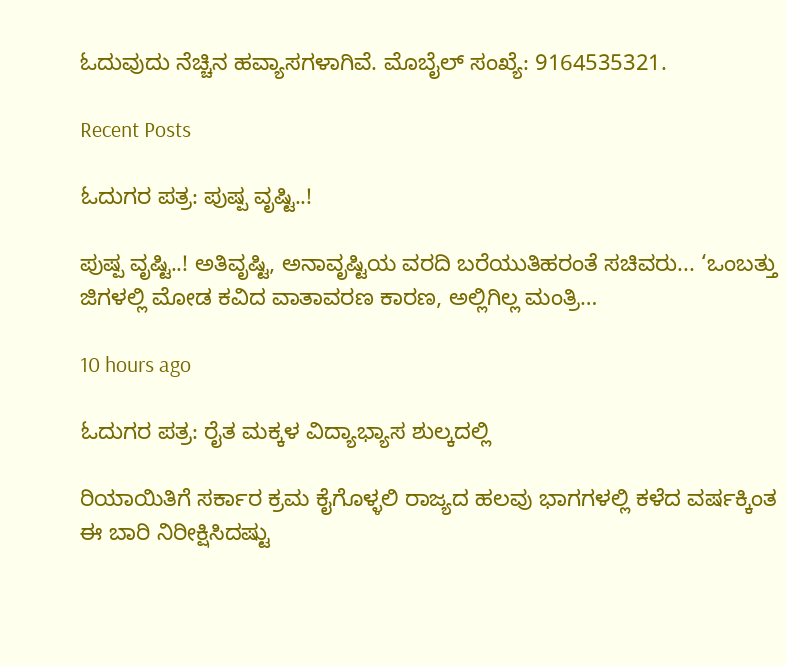ಓದುವುದು ನೆಚ್ಚಿನ ಹವ್ಯಾಸಗಳಾಗಿವೆ. ಮೊಬೈಲ್‌ ಸಂಖ್ಯೆ: 9164535321.

Recent Posts

ಓದುಗರ ಪತ್ರ: ಪುಷ್ಪ ವೃಷ್ಟಿ..!

ಪುಷ್ಪ ವೃಷ್ಟಿ..! ಅತಿವೃಷ್ಟಿ, ಅನಾವೃಷ್ಟಿಯ ವರದಿ ಬರೆಯುತಿಹರಂತೆ ಸಚಿವರು... ‘ಒಂಬತ್ತು ಜಿಗಳಲ್ಲಿ ಮೋಡ ಕವಿದ ವಾತಾವರಣ ಕಾರಣ, ಅಲ್ಲಿಗಿಲ್ಲ ಮಂತ್ರಿ…

10 hours ago

ಓದುಗರ ಪತ್ರ: ರೈತ ಮಕ್ಕಳ ವಿದ್ಯಾಭ್ಯಾಸ ಶುಲ್ಕದಲ್ಲಿ

ರಿಯಾಯಿತಿಗೆ ಸರ್ಕಾರ ಕ್ರಮ ಕೈಗೊಳ್ಳಲಿ ರಾಜ್ಯದ ಹಲವು ಭಾಗಗಳಲ್ಲಿ ಕಳೆದ ವರ್ಷಕ್ಕಿಂತ ಈ ಬಾರಿ ನಿರೀಕ್ಷಿಸಿದಷ್ಟು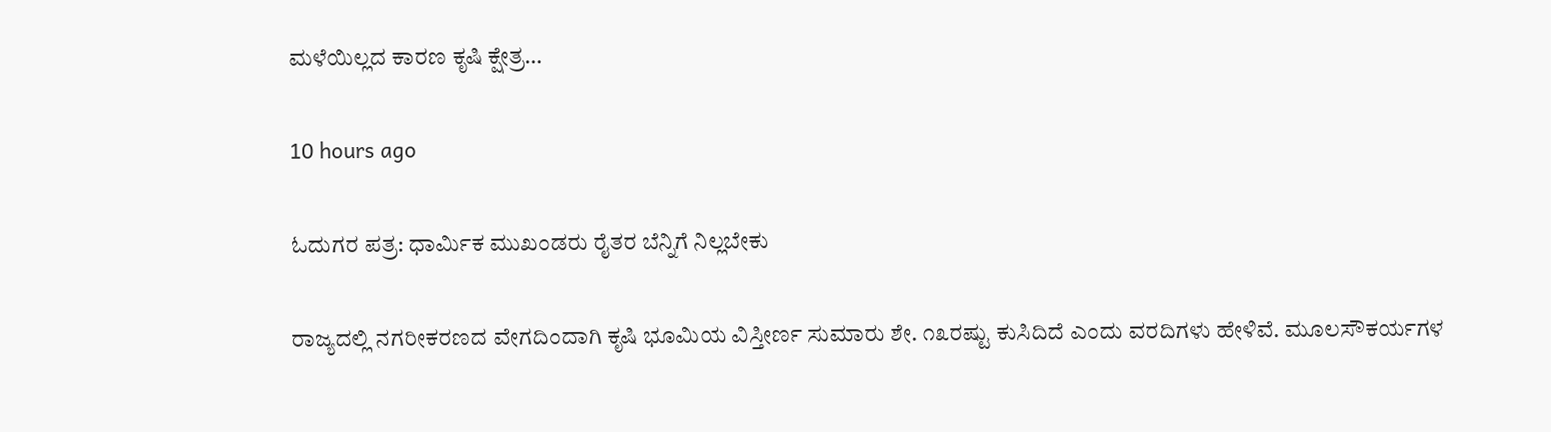ಮಳೆಯಿಲ್ಲದ ಕಾರಣ ಕೃಷಿ ಕ್ಷೇತ್ರ…

10 hours ago

ಓದುಗರ ಪತ್ರ: ಧಾರ್ಮಿಕ ಮುಖಂಡರು ರೈತರ ಬೆನ್ನಿಗೆ ನಿಲ್ಲಬೇಕು

ರಾಜ್ಯದಲ್ಲಿ ನಗರೀಕರಣದ ವೇಗದಿಂದಾಗಿ ಕೃಷಿ ಭೂಮಿಯ ವಿಸ್ತೀರ್ಣ ಸುಮಾರು ಶೇ. ೧೩ರಷ್ಟು ಕುಸಿದಿದೆ ಎಂದು ವರದಿಗಳು ಹೇಳಿವೆ. ಮೂಲಸೌಕರ್ಯಗಳ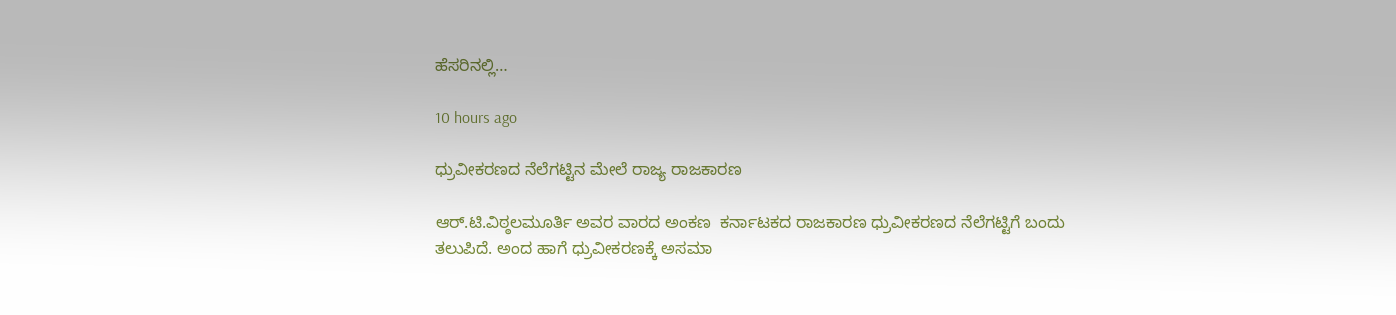ಹೆಸರಿನಲ್ಲಿ…

10 hours ago

ಧ್ರುವೀಕರಣದ ನೆಲೆಗಟ್ಟಿನ ಮೇಲೆ ರಾಜ್ಯ ರಾಜಕಾರಣ

ಆರ್.ಟಿ.ವಿಠ್ಠಲಮೂರ್ತಿ ಅವರ ವಾರದ ಅಂಕಣ  ಕರ್ನಾಟಕದ ರಾಜಕಾರಣ ಧ್ರುವೀಕರಣದ ನೆಲೆಗಟ್ಟಿಗೆ ಬಂದು ತಲುಪಿದೆ. ಅಂದ ಹಾಗೆ ಧ್ರುವೀಕರಣಕ್ಕೆ ಅಸಮಾ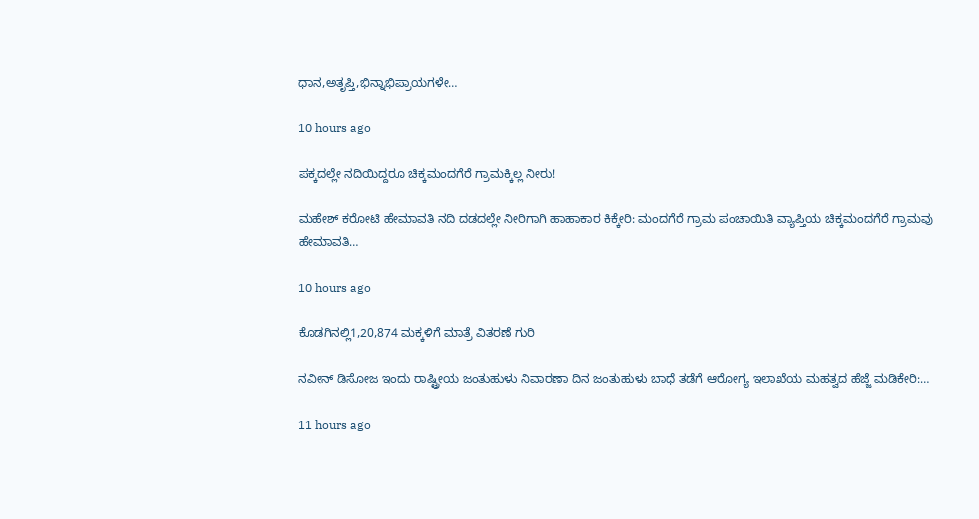ಧಾನ,ಅತೃಪ್ತಿ,ಭಿನ್ನಾಭಿಪ್ರಾಯಗಳೇ…

10 hours ago

ಪಕ್ಕದಲ್ಲೇ ನದಿಯಿದ್ದರೂ ಚಿಕ್ಕಮಂದಗೆರೆ ಗ್ರಾಮಕ್ಕಿಲ್ಲ ನೀರು!

ಮಹೇಶ್ ಕರೋಟಿ ಹೇಮಾವತಿ ನದಿ ದಡದಲ್ಲೇ ನೀರಿಗಾಗಿ ಹಾಹಾಕಾರ ಕಿಕ್ಕೇರಿ: ಮಂದಗೆರೆ ಗ್ರಾಮ ಪಂಚಾಯಿತಿ ವ್ಯಾಪ್ತಿಯ ಚಿಕ್ಕಮಂದಗೆರೆ ಗ್ರಾಮವು ಹೇಮಾವತಿ…

10 hours ago

ಕೊಡಗಿನಲ್ಲಿ1,20,874 ಮಕ್ಕಳಿಗೆ ಮಾತ್ರೆ ವಿತರಣೆ ಗುರಿ

ನವೀನ್ ಡಿಸೋಜ ಇಂದು ರಾಷ್ಟ್ರೀಯ ಜಂತುಹುಳು ನಿವಾರಣಾ ದಿನ ಜಂತುಹುಳು ಬಾಧೆ ತಡೆಗೆ ಆರೋಗ್ಯ ಇಲಾಖೆಯ ಮಹತ್ವದ ಹೆಜ್ಜೆ ಮಡಿಕೇರಿ:…

11 hours ago